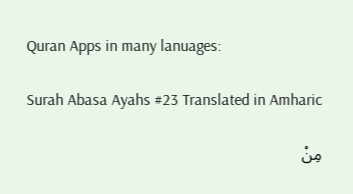Quran Apps in many lanuages:

Surah Abasa Ayahs #23 Translated in Amharic

مِنْ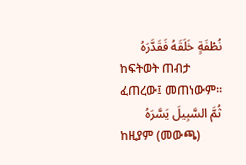نُطْفَةٍ خَلَقَهُ فَقَدَّرَهُ
ከፍትወት ጠብታ ፈጠረው፤ መጠነውም፡፡
ثُمَّ السَّبِيلَ يَسَّرَهُ
ከዚያም (መውጫ)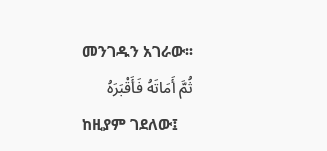መንገዱን አገራው፡፡
ثُمَّ أَمَاتَهُ فَأَقْبَرَهُ
ከዚያም ገደለው፤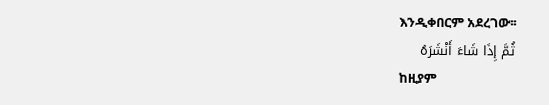እንዲቀበርም አደረገው፡፡
ثُمَّ إِذَا شَاءَ أَنْشَرَهُ
ከዚያም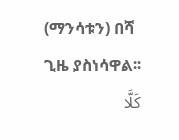(ማንሳቱን) በሻ ጊዜ ያስነሳዋል፡፡
كَلَّا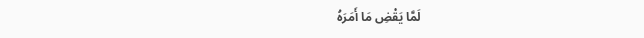لَمَّا يَقْضِ مَا أَمَرَهُ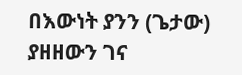በእውነት ያንን (ጌታው) ያዘዘውን ገና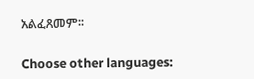አልፈጸመም፡፡

Choose other languages: